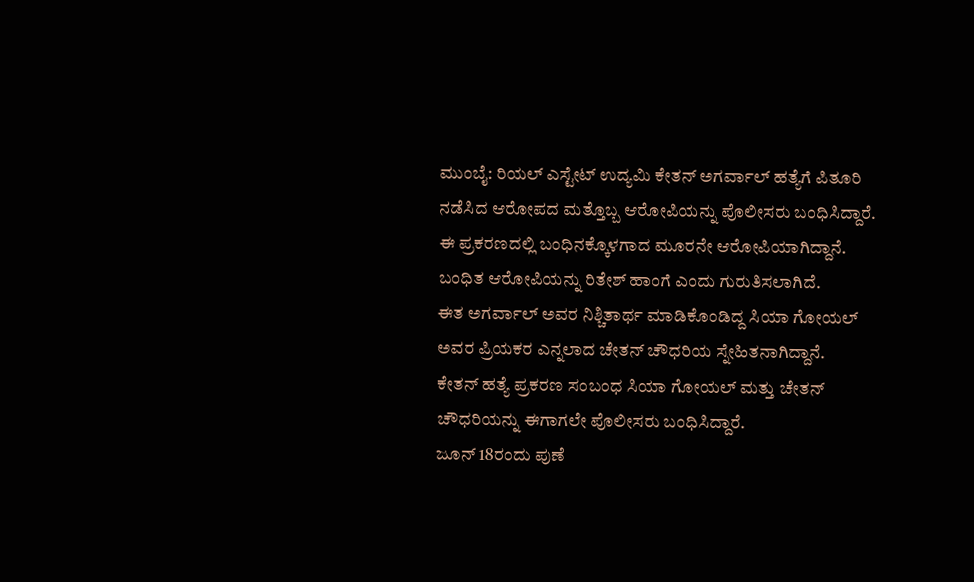ಮುಂಬೈ: ರಿಯಲ್ ಎಸ್ಟೇಟ್ ಉದ್ಯಮಿ ಕೇತನ್ ಅಗರ್ವಾಲ್ ಹತ್ಯೆಗೆ ಪಿತೂರಿ ನಡೆಸಿದ ಆರೋಪದ ಮತ್ತೊಬ್ಬ ಆರೋಪಿಯನ್ನು ಪೊಲೀಸರು ಬಂಧಿಸಿದ್ದಾರೆ. ಈ ಪ್ರಕರಣದಲ್ಲಿ ಬಂಧಿನಕ್ಕೊಳಗಾದ ಮೂರನೇ ಆರೋಪಿಯಾಗಿದ್ದಾನೆ.
ಬಂಧಿತ ಆರೋಪಿಯನ್ನು ರಿತೇಶ್ ಹಾಂಗೆ ಎಂದು ಗುರುತಿಸಲಾಗಿದೆ.
ಈತ ಅಗರ್ವಾಲ್ ಅವರ ನಿಶ್ಚಿತಾರ್ಥ ಮಾಡಿಕೊಂಡಿದ್ದ ಸಿಯಾ ಗೋಯಲ್ ಅವರ ಪ್ರಿಯಕರ ಎನ್ನಲಾದ ಚೇತನ್ ಚೌಧರಿಯ ಸ್ನೇಹಿತನಾಗಿದ್ದಾನೆ.
ಕೇತನ್ ಹತ್ಯೆ ಪ್ರಕರಣ ಸಂಬಂಧ ಸಿಯಾ ಗೋಯಲ್ ಮತ್ತು ಚೇತನ್ ಚೌಧರಿಯನ್ನು ಈಗಾಗಲೇ ಪೊಲೀಸರು ಬಂಧಿಸಿದ್ದಾರೆ.
ಜೂನ್ 18ರಂದು ಪುಣೆ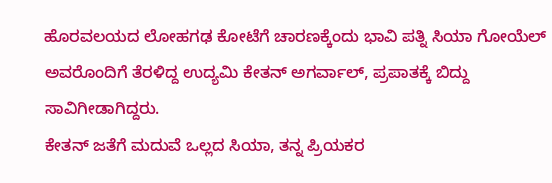ಹೊರವಲಯದ ಲೋಹಗಢ ಕೋಟೆಗೆ ಚಾರಣಕ್ಕೆಂದು ಭಾವಿ ಪತ್ನಿ ಸಿಯಾ ಗೋಯೆಲ್ ಅವರೊಂದಿಗೆ ತೆರಳಿದ್ದ ಉದ್ಯಮಿ ಕೇತನ್ ಅಗರ್ವಾಲ್, ಪ್ರಪಾತಕ್ಕೆ ಬಿದ್ದು ಸಾವಿಗೀಡಾಗಿದ್ದರು.
ಕೇತನ್ ಜತೆಗೆ ಮದುವೆ ಒಲ್ಲದ ಸಿಯಾ, ತನ್ನ ಪ್ರಿಯಕರ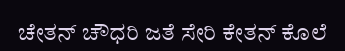ಚೇತನ್ ಚೌಧರಿ ಜತೆ ಸೇರಿ ಕೇತನ್ ಕೊಲೆ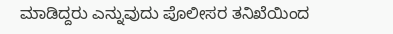ಮಾಡಿದ್ದರು ಎನ್ನುವುದು ಪೊಲೀಸರ ತನಿಖೆಯಿಂದ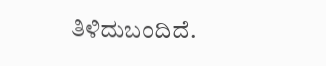ತಿಳಿದುಬಂದಿದೆ.